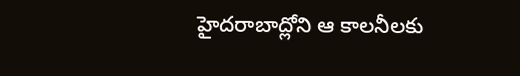హైదరాబాద్లోని ఆ కాలనీలకు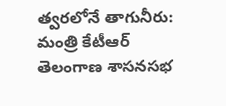త్వరలోనే తాగునీరు: మంత్రి కేటీఆర్
తెలంగాణ శాసనసభ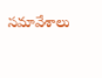సమావేశాలు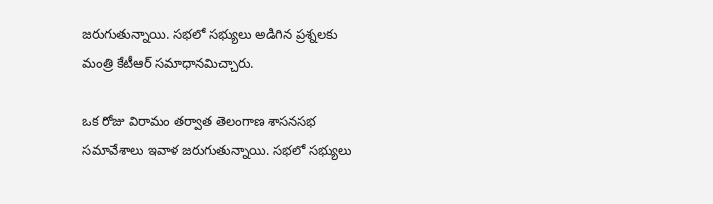జరుగుతున్నాయి. సభలో సభ్యులు అడిగిన ప్రశ్నలకు మంత్రి కేటీఆర్ సమాధానమిచ్చారు.

ఒక రోజు విరామం తర్వాత తెలంగాణ శాసనసభ సమావేశాలు ఇవాళ జరుగుతున్నాయి. సభలో సభ్యులు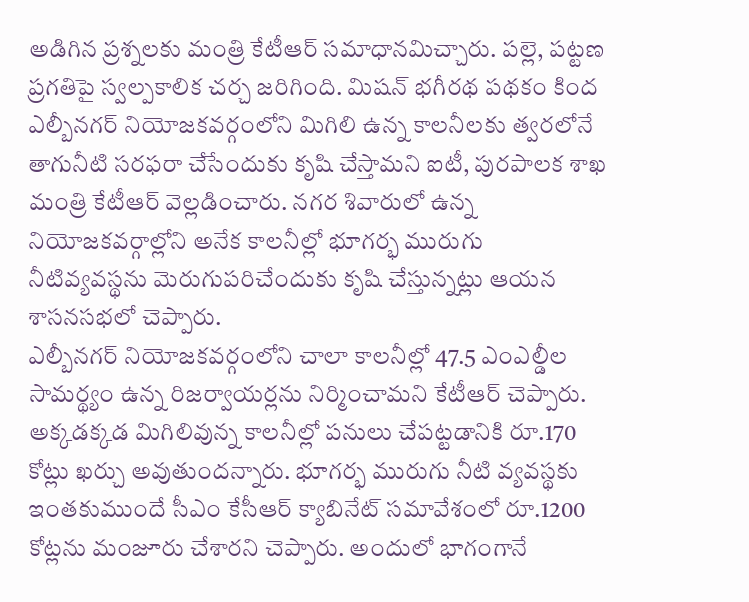అడిగిన ప్రశ్నలకు మంత్రి కేటీఆర్ సమాధానమిచ్చారు. పల్లె, పట్టణ ప్రగతిపై స్వల్పకాలిక చర్చ జరిగింది. మిషన్ భగీరథ పథకం కింద ఎల్బీనగర్ నియోజకవర్గంలోని మిగిలి ఉన్న కాలనీలకు త్వరలోనే తాగునీటి సరఫరా చేసేందుకు కృషి చేస్తామని ఐటీ, పురపాలక శాఖ మంత్రి కేటీఆర్ వెల్లడించారు. నగర శివారులో ఉన్న నియోజకవర్గాల్లోని అనేక కాలనీల్లో భూగర్భ మురుగు నీటివ్యవస్థను మెరుగుపరిచేందుకు కృషి చేస్తున్నట్లు ఆయన శాసనసభలో చెప్పారు.
ఎల్బీనగర్ నియోజకవర్గంలోని చాలా కాలనీల్లో 47.5 ఎంఎల్డీల సామర్థ్యం ఉన్న రిజర్వాయర్లను నిర్మించామని కేటీఆర్ చెప్పారు. అక్కడక్కడ మిగిలివున్న కాలనీల్లో పనులు చేపట్టడానికి రూ.170 కోట్లు ఖర్చు అవుతుందన్నారు. భూగర్భ మురుగు నీటి వ్యవస్థకు ఇంతకుముందే సీఎం కేసీఆర్ క్యాబినేట్ సమావేశంలో రూ.1200 కోట్లను మంజూరు చేశారని చెప్పారు. అందులో భాగంగానే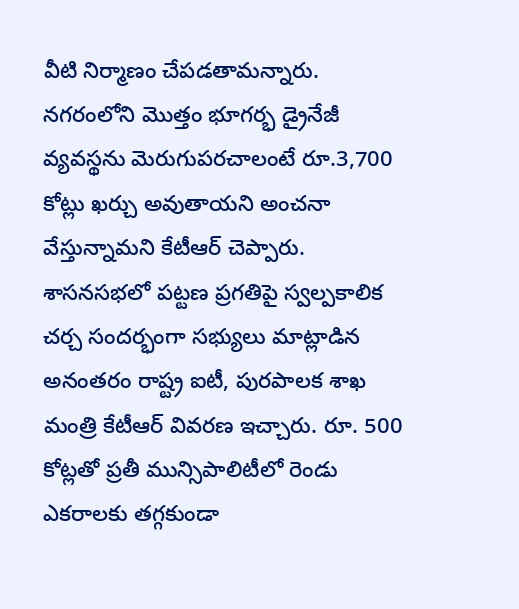వీటి నిర్మాణం చేపడతామన్నారు. నగరంలోని మొత్తం భూగర్భ డ్రైనేజీ వ్యవస్థను మెరుగుపరచాలంటే రూ.3,700 కోట్లు ఖర్చు అవుతాయని అంచనా వేస్తున్నామని కేటీఆర్ చెప్పారు.
శాసనసభలో పట్టణ ప్రగతిపై స్వల్పకాలిక చర్చ సందర్భంగా సభ్యులు మాట్లాడిన అనంతరం రాష్ట్ర ఐటీ, పురపాలక శాఖ మంత్రి కేటీఆర్ వివరణ ఇచ్చారు. రూ. 500 కోట్లతో ప్రతీ మున్సిపాలిటీలో రెండు ఎకరాలకు తగ్గకుండా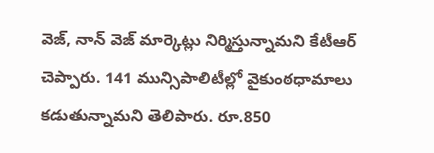వెజ్, నాన్ వెజ్ మార్కెట్లు నిర్మిస్తున్నామని కేటీఆర్ చెప్పారు. 141 మున్సిపాలిటీల్లో వైకుంఠధామాలు కడుతున్నామని తెలిపారు. రూ.850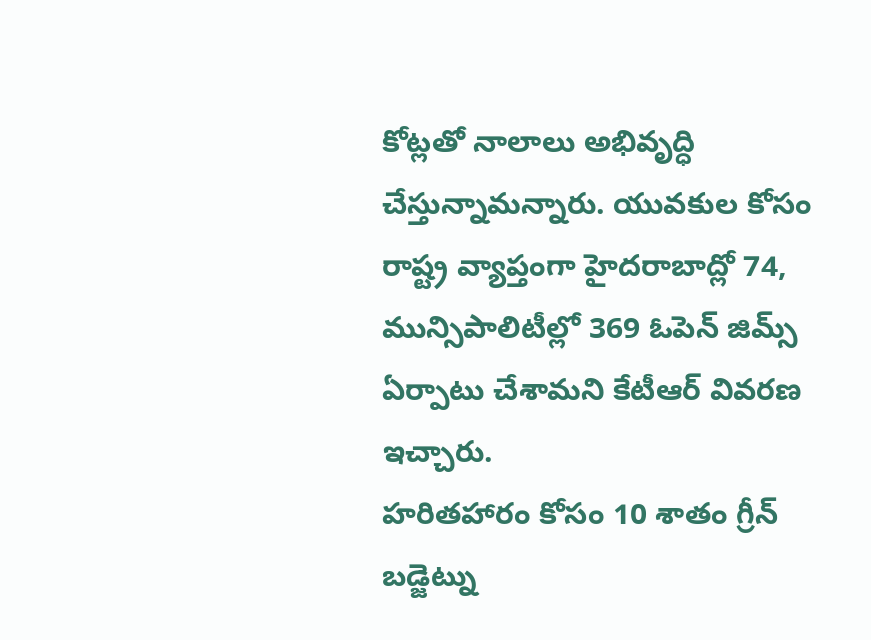కోట్లతో నాలాలు అభివృద్ధి చేస్తున్నామన్నారు. యువకుల కోసం రాష్ట్ర వ్యాప్తంగా హైదరాబాద్లో 74, మున్సిపాలిటీల్లో 369 ఓపెన్ జిమ్స్ ఏర్పాటు చేశామని కేటీఆర్ వివరణ ఇచ్చారు.
హరితహారం కోసం 10 శాతం గ్రీన్ బడ్జెట్ను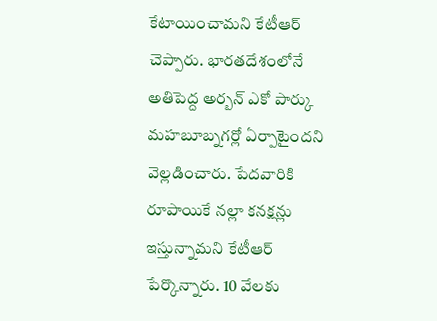కేటాయించామని కేటీఆర్ చెప్పారు. భారతదేశంలోనే అతిపెద్ద అర్బన్ ఎకో పార్కు మహబూబ్నగర్లో ఏర్పాటైందని వెల్లడించారు. పేదవారికి రూపాయికే నల్లా కనక్షన్లు ఇస్తున్నామని కేటీఆర్ పేర్కొన్నారు. 10 వేలకు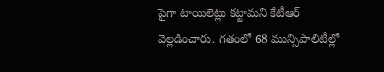పైగా టాయిలెట్లు కట్టామని కేటీఆర్ వెల్లడించారు. గతంలో 68 మున్సిపాలిటీల్లో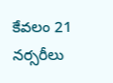కేవలం 21 నర్సరీలు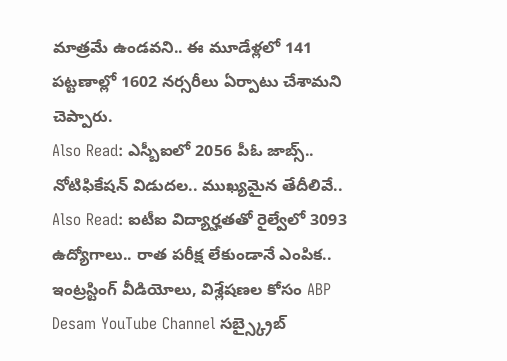మాత్రమే ఉండవని.. ఈ మూడేళ్లలో 141 పట్టణాల్లో 1602 నర్సరీలు ఏర్పాటు చేశామని చెప్పారు.
Also Read: ఎస్బీఐలో 2056 పీఓ జాబ్స్.. నోటిఫికేషన్ విడుదల.. ముఖ్యమైన తేదీలివే..
Also Read: ఐటీఐ విద్యార్హతతో రైల్వేలో 3093 ఉద్యోగాలు.. రాత పరీక్ష లేకుండానే ఎంపిక..
ఇంట్రస్టింగ్ వీడియోలు, విశ్లేషణల కోసం ABP Desam YouTube Channel సబ్స్క్రైబ్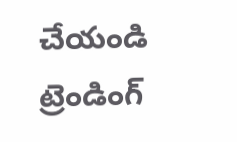చేయండి
ట్రెండింగ్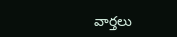వార్తలు